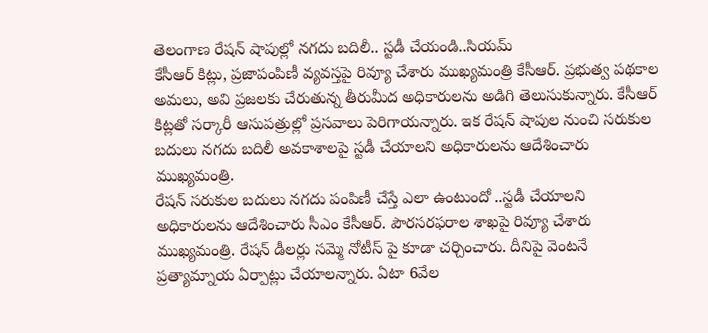తెలంగాణ రేషన్ షాపుల్లో నగదు బదిలీ.. స్టడీ చేయండి..సియమ్
కేసీఆర్ కిట్లు, ప్రజాపంపిణీ వ్యవస్తపై రివ్యూ చేశారు ముఖ్యమంత్రి కేసీఆర్. ప్రభుత్వ పథకాల అమలు, అవి ప్రజలకు చేరుతున్న తీరుమీద అధికారులను అడిగి తెలుసుకున్నారు. కేసీఆర్ కిట్లతో సర్కారీ ఆసుపత్రుల్లో ప్రసవాలు పెరిగాయన్నారు. ఇక రేషన్ షాపుల నుంచి సరుకుల బదులు నగదు బదిలీ అవకాశాలపై స్టడీ చేయాలని అధికారులను ఆదేశించారు ముఖ్యమంత్రి.
రేషన్ సరుకుల బదులు నగదు పంపిణీ చేస్తే ఎలా ఉంటుందో ..స్టడీ చేయాలని అధికారులను ఆదేశించారు సీఎం కేసీఆర్. పౌరసరఫరాల శాఖపై రివ్యూ చేశారు ముఖ్యమంత్రి. రేషన్ డీలర్లు సమ్మె నోటీస్ పై కూడా చర్చించారు. దీనిపై వెంటనే ప్రత్యామ్నాయ ఏర్పాట్లు చేయాలన్నారు. ఏటా 6వేల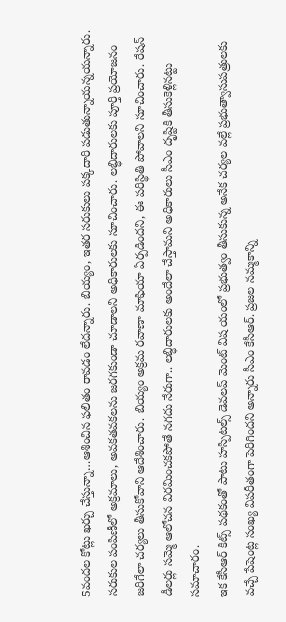5వందల కోట్లు ఖర్చు చేస్తున్నా…ఆశించిన ఫలితం రావడం లేదన్నారు. బియ్యం, ఇతర సరుకులు పక్కదారి పడుతున్నాయన్నయన్నారు. సరుకుల పంపిణీలో అక్రమాలు, అవకతవకలను జరగకుండా చూడాలని అధికారులకు సూచించారు. లబ్ధిదారులకు పూర్తి ప్రయోజనం జరిగేలా చర్యలు తీసుకోవాని ఆదేశించారు. బియ్యం అక్రమ రవాణా మాఫియా ఏర్పడిందని, ఈ పరిస్థితి పోవాలని సూచించారు. రేషన్ డీలర్లు సమ్మె ఆలోచన విరమించకపోతే నగదు నేరుగా.. లబ్ధిదారులకు అందేలా చేస్తామని అధికారులు సీఎం దృష్టికి తీసుకెళ్లినట్టు సమాచారం.
ఇక కేసీఆర్ కిట్స్ పథకంతో పాటు హస్పిటల్స్ డెవలప్ మెంట్ విష యంలో ప్రభుత్వం తీసుకున్న అనేక చర్యల వల్లే ప్రభుత్వాసుపత్రులకు వచ్చే పేషెంట్ల సంఖ్య విపరీతంగా పెరిగిందని అన్నారు సీఎం కేసీఆర్. ప్రజల నమ్మకాన్ని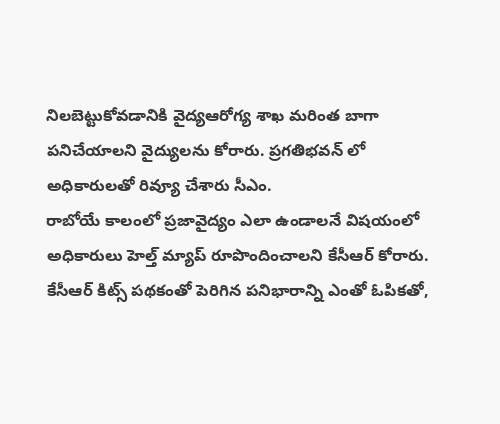నిలబెట్టుకోవడానికి వైద్యఆరోగ్య శాఖ మరింత బాగా పనిచేయాలని వైద్యులను కోరారు. ప్రగతిభవన్ లో అధికారులతో రివ్యూ చేశారు సీఎం.
రాబోయే కాలంలో ప్రజావైద్యం ఎలా ఉండాలనే విషయంలో అధికారులు హెల్త్ మ్యాప్ రూపొందించాలని కేసీఆర్ కోరారు. కేసీఆర్ కిట్స్ పథకంతో పెరిగిన పనిభారాన్ని ఎంతో ఓపికతో,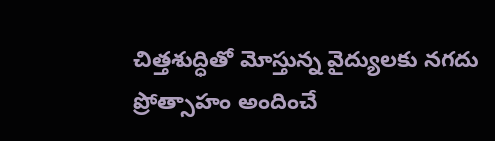చిత్తశుద్ధితో మోస్తున్న వైద్యులకు నగదు ప్రోత్సాహం అందించే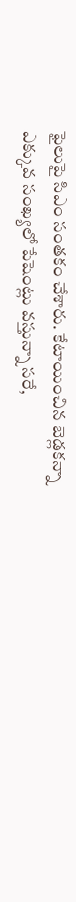ఫైలుపై సిఎం సంతకం చేశారు. కేటాయించిన బెడ్లకన్నా ఎక్కువ సంఖ్యలో పేషెంట్లు వస్తున్నా సరే,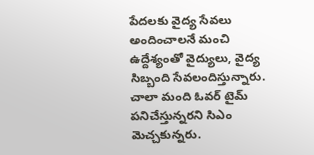పేదలకు వైద్య సేవలు అందించాలనే మంచి ఉద్దేశ్యంతో వైద్యులు, వైద్య సిబ్బంది సేవలందిస్తున్నారు. చాలా మంది ఓవర్ టైమ్ పనిచేస్తున్నరని సిఎం మెచ్చకున్నరు.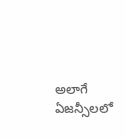అలాగే ఏజన్సీలలో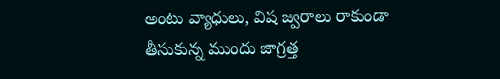అంటు వ్యాధులు, విష జ్వరాలు రాకుండా తీసుకున్న ముందు జాగ్రత్త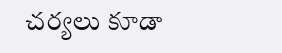చర్యలు కూడా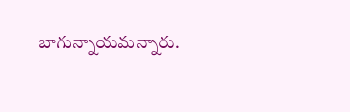బాగున్నాయమన్నారు.